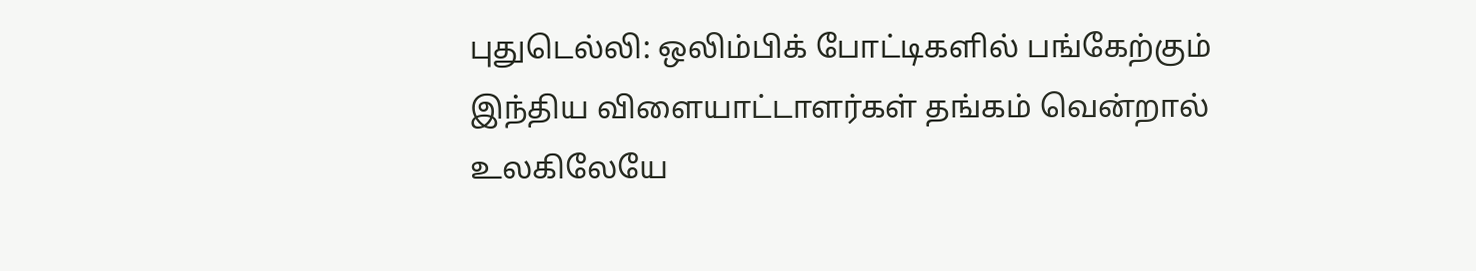புதுடெல்லி: ஒலிம்பிக் போட்டிகளில் பங்கேற்கும் இந்திய விளையாட்டாளர்கள் தங்கம் வென்றால் உலகிலேயே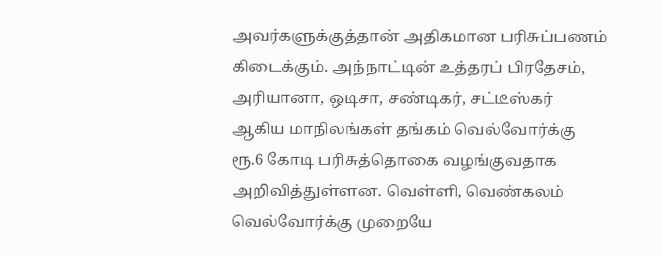அவர்களுக்குத்தான் அதிகமான பரிசுப்பணம் கிடைக்கும். அந்நாட்டின் உத்தரப் பிரதேசம், அரியானா, ஒடிசா, சண்டிகர், சட்டீஸ்கர் ஆகிய மாநிலங்கள் தங்கம் வெல்வோர்க்கு ரூ.6 கோடி பரிசுத்தொகை வழங்குவதாக அறிவித்துள்ளன. வெள்ளி, வெண்கலம் வெல்வோர்க்கு முறையே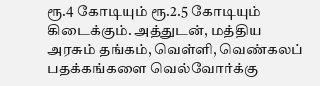ரூ.4 கோடியும் ரூ.2.5 கோடியும் கிடைக்கும். அத்துடன், மத்திய அரசும் தங்கம், வெள்ளி, வெண்கலப் பதக்கங்களை வெல்வோர்க்கு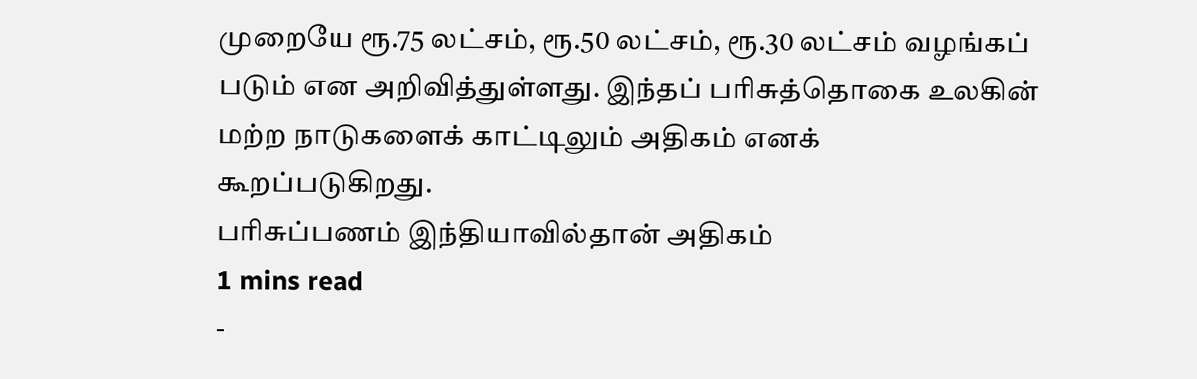முறையே ரூ.75 லட்சம், ரூ.50 லட்சம், ரூ.30 லட்சம் வழங்கப் படும் என அறிவித்துள்ளது. இந்தப் பரிசுத்தொகை உலகின் மற்ற நாடுகளைக் காட்டிலும் அதிகம் எனக் கூறப்படுகிறது.
பரிசுப்பணம் இந்தியாவில்தான் அதிகம்
1 mins read
-